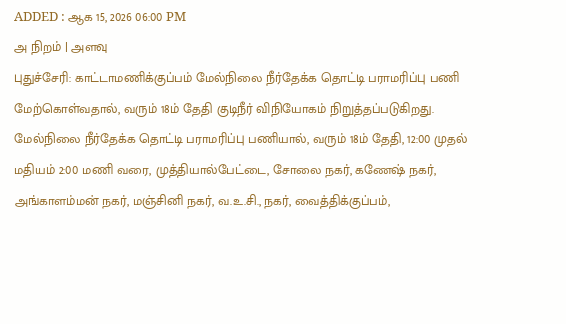ADDED : ஆக 15, 2026 06:00 PM
அ நிறம் | அளவு
புதுச்சேரி: காட்டாமணிக்குப்பம் மேல்நிலை நீர்தேக்க தொட்டி பராமரிப்பு பணி மேற்கொள்வதால், வரும் 18ம் தேதி குடிநீர் விநியோகம் நிறுத்தப்படுகிறது.
மேல்நிலை நீர்தேக்க தொட்டி பராமரிப்பு பணியால், வரும் 18ம் தேதி, 12:00 முதல் மதியம் 2:00 மணி வரை, முத்தியால்பேட்டை, சோலை நகர், கணேஷ் நகர், அங்காளம்மன் நகர், மஞ்சினி நகர், வ.உ.சி., நகர், வைத்திக்குப்பம்,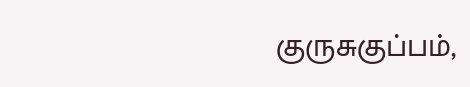குருசுகுப்பம்,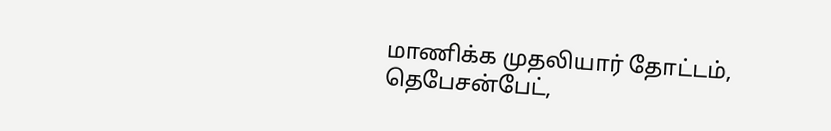மாணிக்க முதலியார் தோட்டம், தெபேசன்பேட்,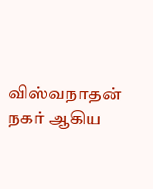விஸ்வநாதன் நகர் ஆகிய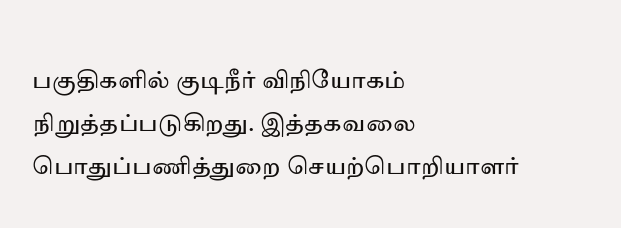பகுதிகளில் குடிநீர் விநியோகம் நிறுத்தப்படுகிறது. இத்தகவலை பொதுப்பணித்துறை செயற்பொறியாளர்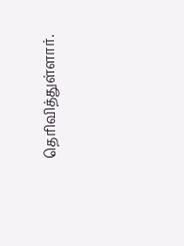தெரிவித்துள்ளார்.